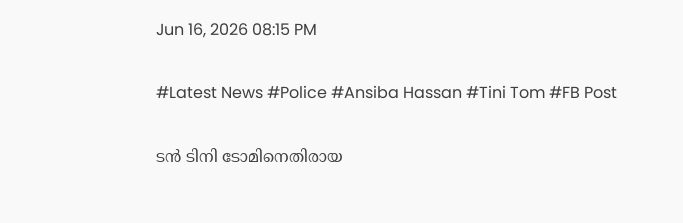Jun 16, 2026 08:15 PM

#Latest News #Police #Ansiba Hassan #Tini Tom #FB Post

ടൻ ടിനി ടോമിനെതിരായ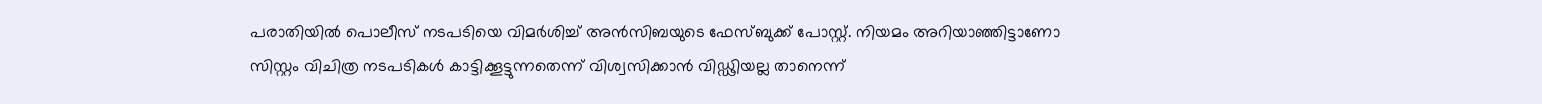പരാതിയിൽ പൊലീസ് നടപടിയെ വിമർശിച്ച് അൻസിബയുടെ ഫേസ്ബുക്ക് പോസ്റ്റ്. നിയമം അറിയാഞ്ഞിട്ടാണോ സിസ്റ്റം വിചിത്ര നടപടികൾ കാട്ടിക്കൂട്ടുന്നതെന്ന് വിശ്വസിക്കാൻ വിഡ്ഢിയല്ല താനെന്ന്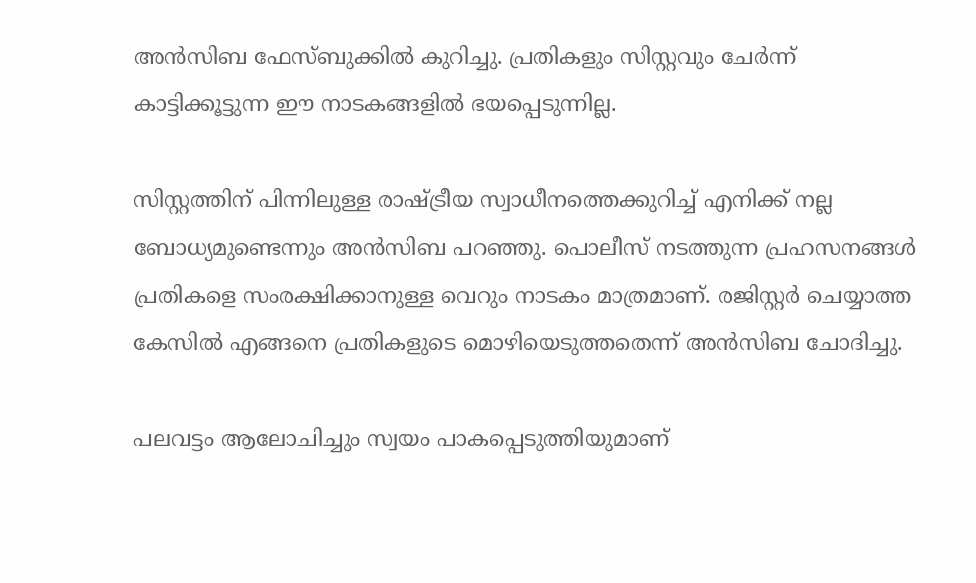അൻസിബ ഫേസ്ബുക്കിൽ കുറിച്ചു. പ്രതികളും സിസ്റ്റവും ചേർന്ന് കാട്ടിക്കൂട്ടുന്ന ഈ നാടകങ്ങളിൽ ഭയപ്പെടുന്നില്ല.

സിസ്റ്റത്തിന് പിന്നിലുള്ള രാഷ്ട്രീയ സ്വാധീനത്തെക്കുറിച്ച് എനിക്ക് നല്ല ബോധ്യമുണ്ടെന്നും അൻസിബ പറഞ്ഞു. പൊലീസ് നടത്തുന്ന പ്രഹസനങ്ങൾ പ്രതികളെ സംരക്ഷിക്കാനുള്ള വെറും നാടകം മാത്രമാണ്. രജിസ്റ്റർ ചെയ്യാത്ത കേസിൽ എങ്ങനെ പ്രതികളുടെ മൊഴിയെടുത്തതെന്ന് അൻസിബ ചോദിച്ചു.

പലവട്ടം ആലോചിച്ചും സ്വയം പാകപ്പെടുത്തിയുമാണ്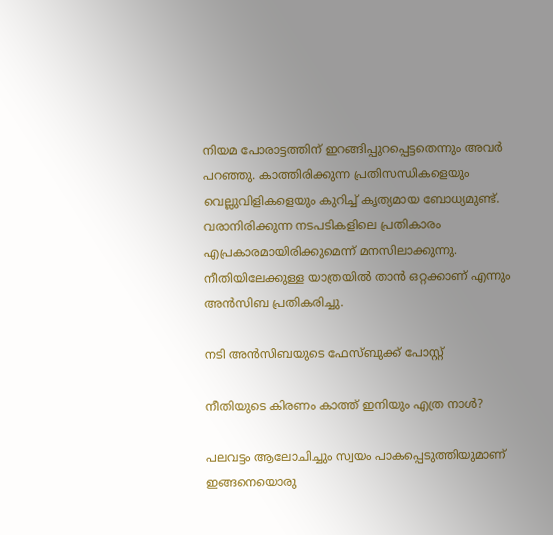നിയമ പോരാട്ടത്തിന് ഇറങ്ങിപ്പുറപ്പെട്ടതെന്നും അവർ പറഞ്ഞു. കാത്തിരിക്കുന്ന പ്രതിസന്ധികളെയും വെല്ലുവിളികളെയും കുറിച്ച് കൃത്യമായ ബോധ്യമുണ്ട്. വരാനിരിക്കുന്ന നടപടികളിലെ പ്രതികാരം എപ്രകാരമായിരിക്കുമെന്ന് മനസിലാക്കുന്നു. നീതിയിലേക്കുള്ള യാത്രയിൽ താൻ ഒറ്റക്കാണ് എന്നും അൻസിബ പ്രതികരിച്ചു.

നടി അൻസിബയുടെ ഫേസ്ബുക്ക് പോസ്റ്റ്

നീതിയുടെ കിരണം കാത്ത് ഇനിയും എത്ര നാൾ?

പലവട്ടം ആലോചിച്ചും സ്വയം പാകപ്പെടുത്തിയുമാണ് ഇങ്ങനെയൊരു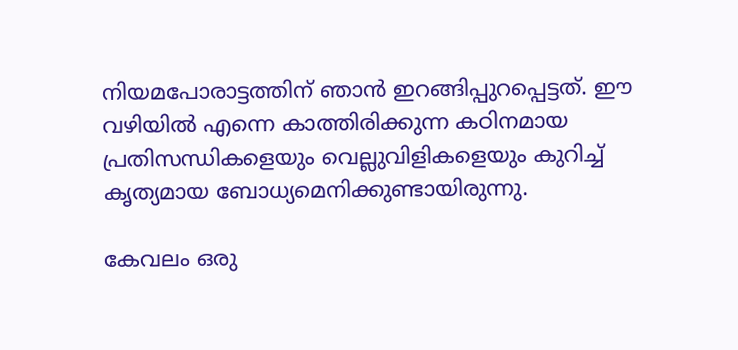നിയമപോരാട്ടത്തിന് ഞാൻ ഇറങ്ങിപ്പുറപ്പെട്ടത്. ഈ വഴിയിൽ എന്നെ കാത്തിരിക്കുന്ന കഠിനമായ പ്രതിസന്ധികളെയും വെല്ലുവിളികളെയും കുറിച്ച് കൃത്യമായ ബോധ്യമെനിക്കുണ്ടായിരുന്നു.

കേവലം ഒരു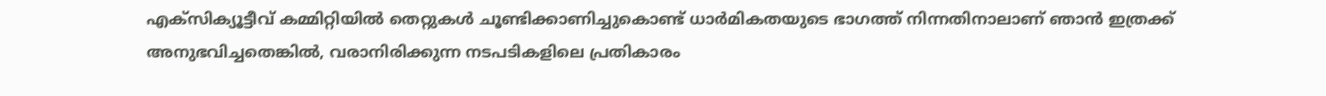എക്സിക്യൂട്ടീവ് കമ്മിറ്റിയിൽ തെറ്റുകൾ ചൂണ്ടിക്കാണിച്ചുകൊണ്ട് ധാർമികതയുടെ ഭാഗത്ത് നിന്നതിനാലാണ് ഞാൻ ഇത്രക്ക് അനുഭവിച്ചതെങ്കിൽ, വരാനിരിക്കുന്ന നടപടികളിലെ പ്രതികാരം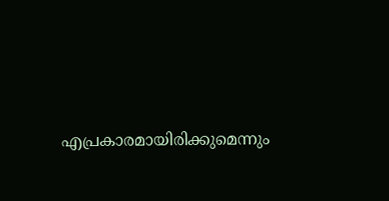എപ്രകാരമായിരിക്കുമെന്നും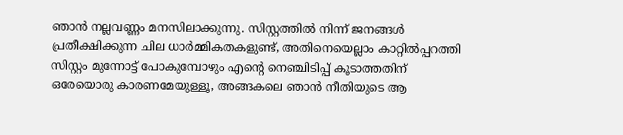ഞാൻ നല്ലവണ്ണം മനസിലാക്കുന്നു. സിസ്റ്റത്തിൽ നിന്ന് ജനങ്ങൾ പ്രതീക്ഷിക്കുന്ന ചില ധാർമ്മികതകളുണ്ട്, അതിനെയെല്ലാം കാറ്റിൽപ്പറത്തി സിസ്റ്റം മുന്നോട്ട് പോകുമ്പോഴും എന്റെ നെഞ്ചിടിപ്പ് കൂടാത്തതിന് ഒരേയൊരു കാരണമേയുള്ളൂ, അങ്ങകലെ ഞാൻ നീതിയുടെ ആ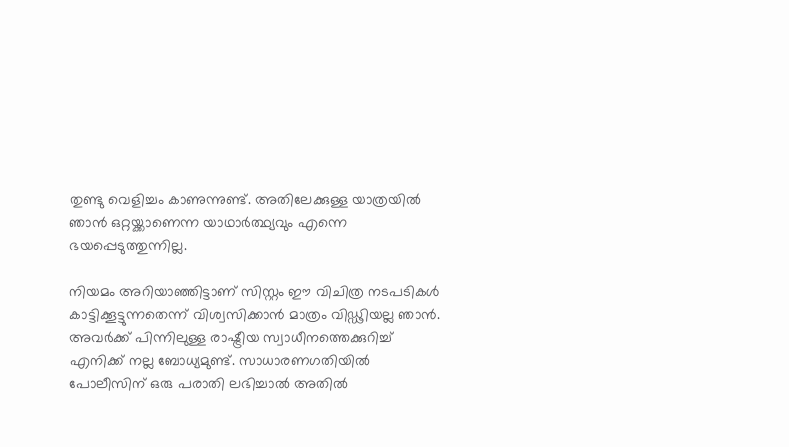തുണ്ടു വെളിച്ചം കാണുന്നുണ്ട്. അതിലേക്കുള്ള യാത്രയിൽ ഞാൻ ഒറ്റയ്ക്കാണെന്ന യാഥാർത്ഥ്യവും എന്നെ ഭയപ്പെടുത്തുന്നില്ല.

നിയമം അറിയാഞ്ഞിട്ടാണ് സിസ്റ്റം ഈ വിചിത്ര നടപടികൾ കാട്ടിക്കൂട്ടുന്നതെന്ന് വിശ്വസിക്കാൻ മാത്രം വിഡ്ഢിയല്ല ഞാൻ. അവർക്ക് പിന്നിലുള്ള രാഷ്ട്രീയ സ്വാധീനത്തെക്കുറിച്ച് എനിക്ക് നല്ല ബോധ്യമുണ്ട്. സാധാരണഗതിയിൽ പോലീസിന് ഒരു പരാതി ലഭിച്ചാൽ അതിൽ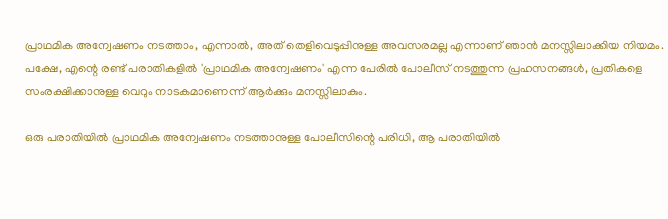പ്രാഥമിക അന്വേഷണം നടത്താം, എന്നാൽ, അത് തെളിവെടുപ്പിനുള്ള അവസരമല്ല എന്നാണ് ഞാൻ മനസ്സിലാക്കിയ നിയമം. പക്ഷേ, എന്റെ രണ്ട് പരാതികളിൽ 'പ്രാഥമിക അന്വേഷണം' എന്ന പേരിൽ പോലീസ് നടത്തുന്ന പ്രഹസനങ്ങൾ, പ്രതികളെ സംരക്ഷിക്കാനുള്ള വെറും നാടകമാണെന്ന് ആർക്കും മനസ്സിലാകും.

ഒരു പരാതിയിൽ പ്രാഥമിക അന്വേഷണം നടത്താനുള്ള പോലീസിന്റെ പരിധി, ആ പരാതിയിൽ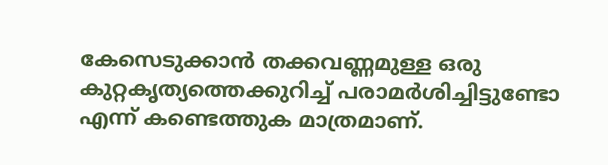കേസെടുക്കാൻ തക്കവണ്ണമുള്ള ഒരു കുറ്റകൃത്യത്തെക്കുറിച്ച് പരാമർശിച്ചിട്ടുണ്ടോ എന്ന് കണ്ടെത്തുക മാത്രമാണ്.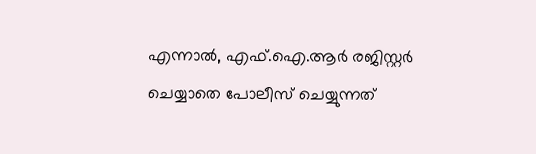എന്നാൽ, എഫ്.ഐ.ആർ രജിസ്റ്റർ ചെയ്യാതെ പോലീസ് ചെയ്യുന്നത്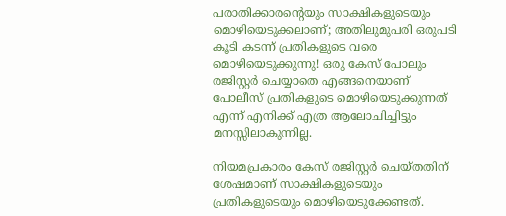പരാതിക്കാരന്റെയും സാക്ഷികളുടെയും മൊഴിയെടുക്കലാണ്; അതിലുമുപരി ഒരുപടി കൂടി കടന്ന് പ്രതികളുടെ വരെ മൊഴിയെടുക്കുന്നു! ഒരു കേസ് പോലും രജിസ്റ്റർ ചെയ്യാതെ എങ്ങനെയാണ് പോലീസ് പ്രതികളുടെ മൊഴിയെടുക്കുന്നത് എന്ന് എനിക്ക് എത്ര ആലോചിച്ചിട്ടും മനസ്സിലാകുന്നില്ല.

നിയമപ്രകാരം കേസ് രജിസ്റ്റർ ചെയ്തതിന് ശേഷമാണ് സാക്ഷികളുടെയും പ്രതികളുടെയും മൊഴിയെടുക്കേണ്ടത്.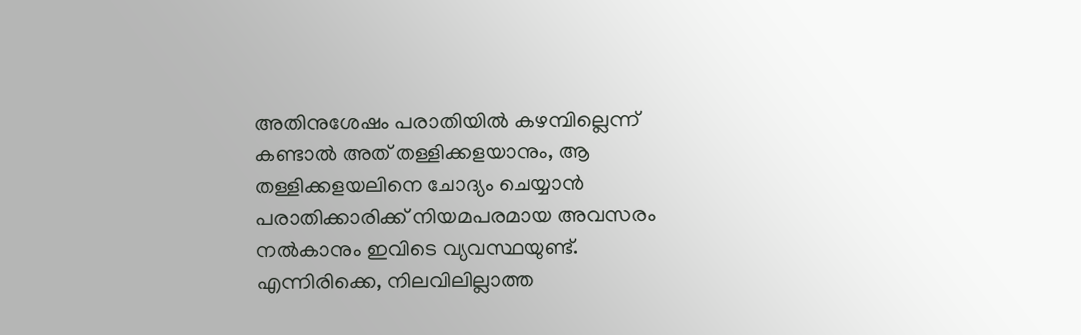അതിനുശേഷം പരാതിയിൽ കഴമ്പില്ലെന്ന് കണ്ടാൽ അത് തള്ളിക്കളയാനും, ആ തള്ളിക്കളയലിനെ ചോദ്യം ചെയ്യാൻ പരാതിക്കാരിക്ക് നിയമപരമായ അവസരം നൽകാനും ഇവിടെ വ്യവസ്ഥയുണ്ട്. എന്നിരിക്കെ, നിലവിലില്ലാത്ത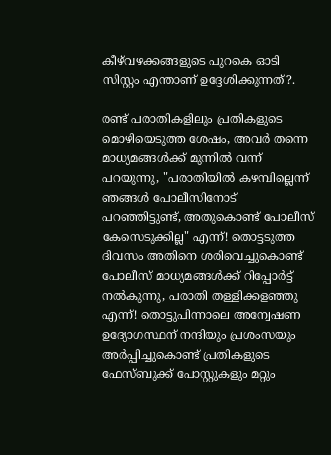കീഴ്‌വഴക്കങ്ങളുടെ പുറകെ ഓടി സിസ്റ്റം എന്താണ് ഉദ്ദേശിക്കുന്നത്?.

രണ്ട് പരാതികളിലും പ്രതികളുടെ മൊഴിയെടുത്ത ശേഷം, അവർ തന്നെ മാധ്യമങ്ങൾക്ക് മുന്നിൽ വന്ന് പറയുന്നു, "പരാതിയിൽ കഴമ്പില്ലെന്ന് ഞങ്ങൾ പോലീസിനോട് പറഞ്ഞിട്ടുണ്ട്, അതുകൊണ്ട് പോലീസ് കേസെടുക്കില്ല" എന്ന്! തൊട്ടടുത്ത ദിവസം അതിനെ ശരിവെച്ചുകൊണ്ട് പോലീസ് മാധ്യമങ്ങൾക്ക് റിപ്പോർട്ട് നൽകുന്നു, പരാതി തള്ളിക്കളഞ്ഞു എന്ന്! തൊട്ടുപിന്നാലെ അന്വേഷണ ഉദ്യോഗസ്ഥന് നന്ദിയും പ്രശംസയും അർപ്പിച്ചുകൊണ്ട് പ്രതികളുടെ ഫേസ്ബുക്ക് പോസ്റ്റുകളും മറ്റും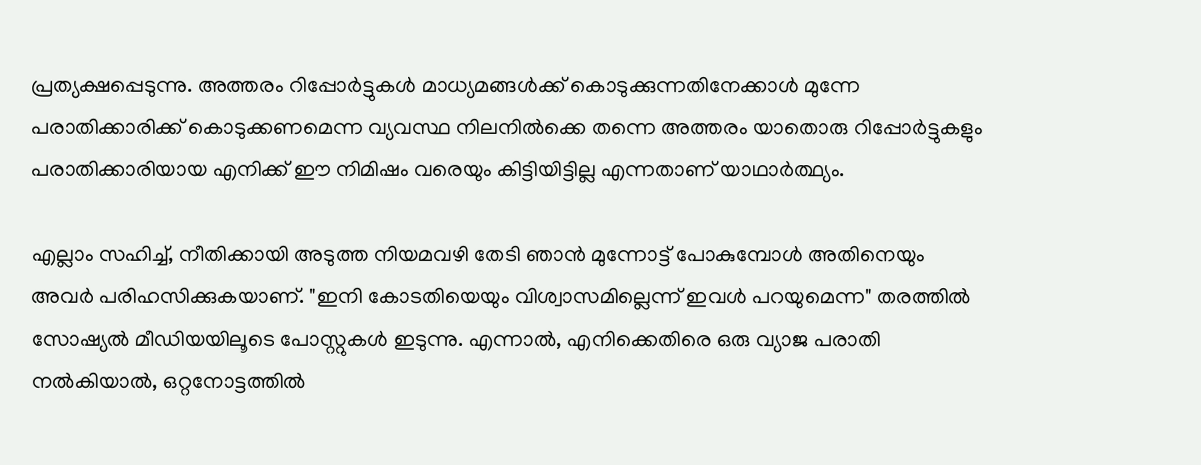പ്രത്യക്ഷപ്പെടുന്നു. അത്തരം റിപ്പോർട്ടുകൾ മാധ്യമങ്ങൾക്ക് കൊടുക്കുന്നതിനേക്കാൾ മുന്നേ പരാതിക്കാരിക്ക് കൊടുക്കണമെന്ന വ്യവസ്ഥ നിലനിൽക്കെ തന്നെ അത്തരം യാതൊരു റിപ്പോർട്ടുകളും പരാതിക്കാരിയായ എനിക്ക് ഈ നിമിഷം വരെയും കിട്ടിയിട്ടില്ല എന്നതാണ് യാഥാർത്ഥ്യം.

എല്ലാം സഹിച്ച്, നീതിക്കായി അടുത്ത നിയമവഴി തേടി ഞാൻ മുന്നോട്ട് പോകുമ്പോൾ അതിനെയും അവർ പരിഹസിക്കുകയാണ്. "ഇനി കോടതിയെയും വിശ്വാസമില്ലെന്ന് ഇവൾ പറയുമെന്ന" തരത്തിൽ സോഷ്യൽ മീഡിയയിലൂടെ പോസ്റ്റുകൾ ഇടുന്നു. എന്നാൽ, എനിക്കെതിരെ ഒരു വ്യാജ പരാതി നൽകിയാൽ, ഒറ്റനോട്ടത്തിൽ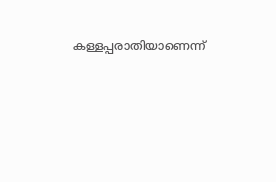കള്ളപ്പരാതിയാണെന്ന്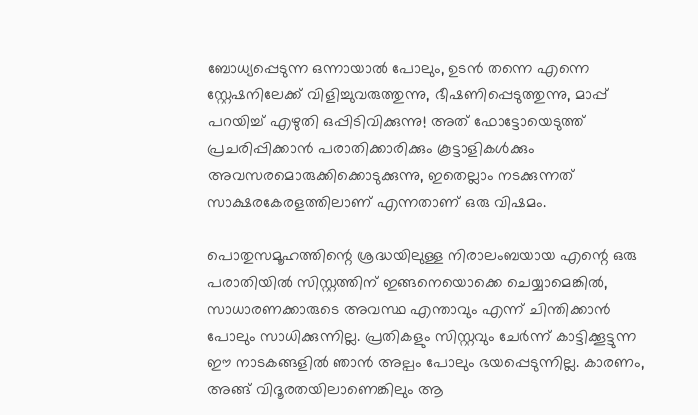ബോധ്യപ്പെടുന്ന ഒന്നായാൽ പോലും, ഉടൻ തന്നെ എന്നെ സ്റ്റേഷനിലേക്ക് വിളിച്ചുവരുത്തുന്നു, ഭീഷണിപ്പെടുത്തുന്നു, മാപ്പ് പറയിച്ച് എഴുതി ഒപ്പിടിവിക്കുന്നു! അത് ഫോട്ടോയെടുത്ത് പ്രചരിപ്പിക്കാൻ പരാതിക്കാരിക്കും കൂട്ടാളികൾക്കും അവസരമൊരുക്കിക്കൊടുക്കുന്നു, ഇതെല്ലാം നടക്കുന്നത് സാക്ഷരകേരളത്തിലാണ് എന്നതാണ് ഒരു വിഷമം.

പൊതുസമൂഹത്തിന്റെ ശ്രദ്ധയിലുള്ള നിരാലംബയായ എന്റെ ഒരു പരാതിയിൽ സിസ്റ്റത്തിന് ഇങ്ങനെയൊക്കെ ചെയ്യാമെങ്കിൽ, സാധാരണക്കാരുടെ അവസ്ഥ എന്താവും എന്ന് ചിന്തിക്കാൻ പോലും സാധിക്കുന്നില്ല. പ്രതികളും സിസ്റ്റവും ചേർന്ന് കാട്ടിക്കൂട്ടുന്ന ഈ നാടകങ്ങളിൽ ഞാൻ അല്പം പോലും ഭയപ്പെടുന്നില്ല. കാരണം, അങ്ങ് വിദൂരതയിലാണെങ്കിലും ആ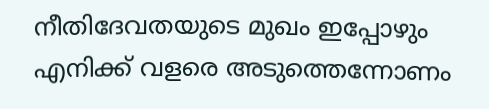നീതിദേവതയുടെ മുഖം ഇപ്പോഴും എനിക്ക് വളരെ അടുത്തെന്നോണം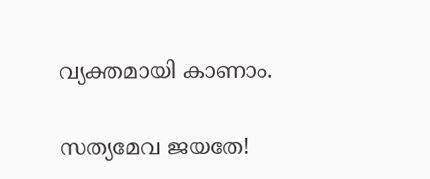വ്യക്തമായി കാണാം.

സത്യമേവ ജയതേ!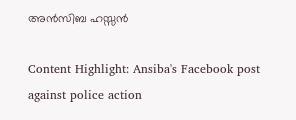അൻസിബ ഹസ്സൻ

Content Highlight: Ansiba's Facebook post against police action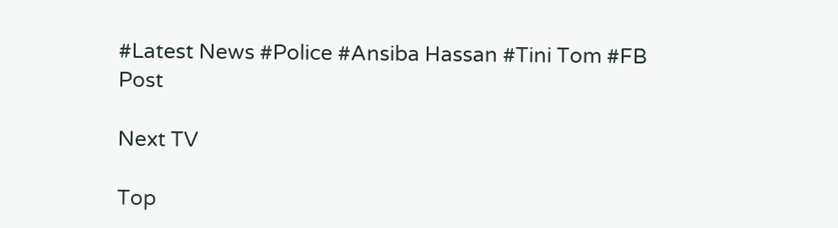#Latest News #Police #Ansiba Hassan #Tini Tom #FB Post

Next TV

Top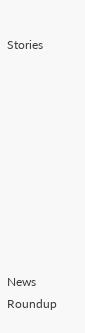Stories










News Roundup